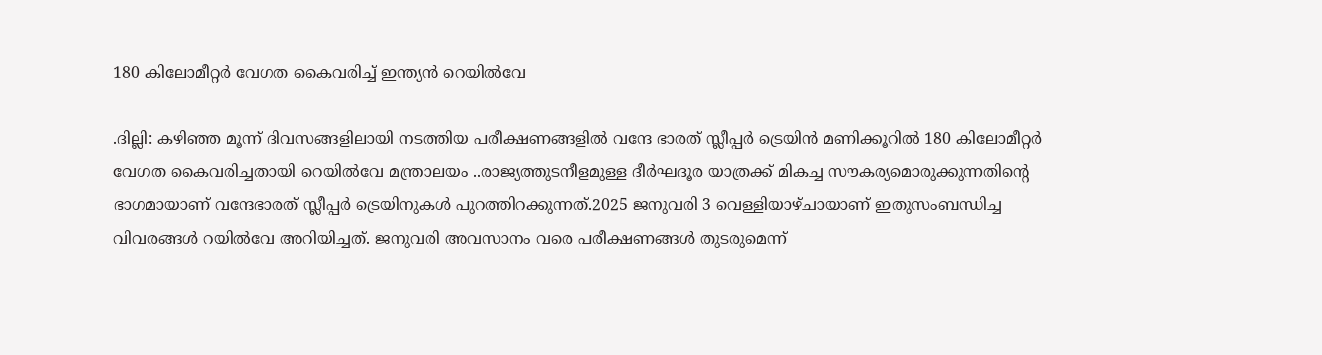180 കിലോമീറ്റർ വേഗത കൈവരിച്ച് ഇന്ത്യൻ റെയിൽവേ

.ദില്ലി: കഴിഞ്ഞ മൂന്ന് ദിവസങ്ങളിലായി നടത്തിയ പരീക്ഷണങ്ങളില്‍ വന്ദേ ഭാരത് സ്ലീപ്പർ ട്രെയിൻ മണിക്കൂറില്‍ 180 കിലോമീറ്റർ വേഗത കൈവരിച്ചതായി റെയില്‍വേ മന്ത്രാലയം ..രാജ്യത്തുടനീളമുള്ള ദീർഘദൂര യാത്രക്ക് മികച്ച സൗകര്യമൊരുക്കുന്നതിന്റെ ഭാഗമായാണ് വന്ദേഭാരത് സ്ലീപ്പർ ട്രെയിനുകള്‍ പുറത്തിറക്കുന്നത്.2025 ജനുവരി 3 വെള്ളിയാഴ്ചായാണ് ഇതുസംബന്ധിച്ച വിവരങ്ങൾ റയിൽവേ അറിയിച്ചത്. ജനുവരി അവസാനം വരെ പരീക്ഷണങ്ങള്‍ തുടരുമെന്ന്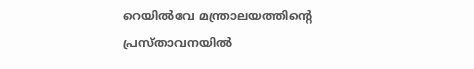റെയില്‍വേ മന്ത്രാലയത്തിൻ്റെ പ്രസ്താവനയില്‍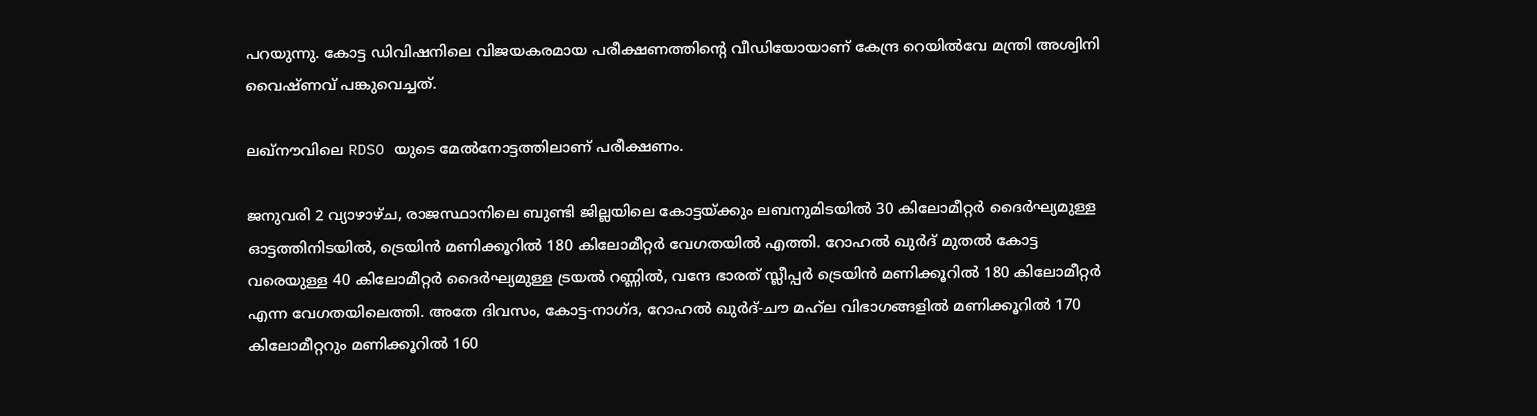പറയുന്നു. കോട്ട ഡിവിഷനിലെ വിജയകരമായ പരീക്ഷണത്തിൻ്റെ വീഡിയോയാണ് കേന്ദ്ര റെയില്‍വേ മന്ത്രി അശ്വിനി വൈഷ്ണവ് പങ്കുവെച്ചത്.

ലഖ്‌നൗവിലെ RDSO യുടെ മേല്‍നോട്ടത്തിലാണ് പരീക്ഷണം.

ജനുവരി 2 വ്യാഴാഴ്ച, രാജസ്ഥാനിലെ ബുണ്ടി ജില്ലയിലെ കോട്ടയ്ക്കും ലബനുമിടയില്‍ 30 കിലോമീറ്റർ ദൈർഘ്യമുള്ള ഓട്ടത്തിനിടയില്‍, ട്രെയിൻ മണിക്കൂറില്‍ 180 കിലോമീറ്റർ വേഗതയില്‍ എത്തി. റോഹല്‍ ഖുർദ് മുതല്‍ കോട്ട വരെയുള്ള 40 കിലോമീറ്റർ ദൈർഘ്യമുള്ള ട്രയല്‍ റണ്ണില്‍, വന്ദേ ഭാരത് സ്ലീപ്പർ ട്രെയിൻ മണിക്കൂറില്‍ 180 കിലോമീറ്റർ എന്ന വേഗതയിലെത്തി. അതേ ദിവസം, കോട്ട-നാഗ്ദ, റോഹല്‍ ഖുർദ്-ചൗ മഹ്‌ല വിഭാഗങ്ങളില്‍ മണിക്കൂറില്‍ 170 കിലോമീറ്ററും മണിക്കൂറില്‍ 160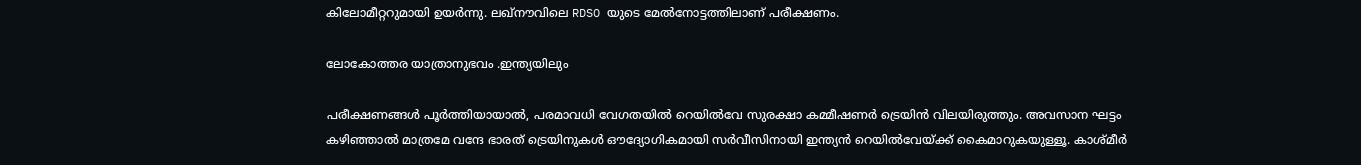കിലോമീറ്ററുമായി ഉയർന്നു. ലഖ്‌നൗവിലെ RDSO യുടെ മേല്‍നോട്ടത്തിലാണ് പരീക്ഷണം.

ലോകോത്തര യാത്രാനുഭവം .ഇന്ത്യയിലും

പരീക്ഷണങ്ങള്‍ പൂർത്തിയായാല്‍, പരമാവധി വേഗതയില്‍ റെയില്‍വേ സുരക്ഷാ കമ്മീഷണർ ട്രെയിൻ വിലയിരുത്തും. അവസാന ഘട്ടം കഴിഞ്ഞാല്‍ മാത്രമേ വന്ദേ ഭാരത് ട്രെയിനുകള്‍ ഔദ്യോഗികമായി സർവീസിനായി ഇന്ത്യൻ റെയില്‍വേയ്ക്ക് കൈമാറുകയുള്ളൂ. കാശ്മീർ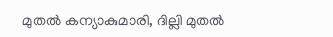മുതല്‍ കന്യാകുമാരി, ദില്ലി മുതല്‍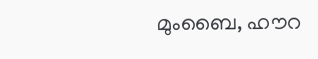മുംബൈ, ഹൗറ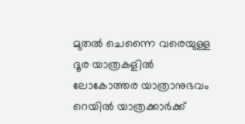മുതല്‍ ചെന്നൈ വരെയുള്ള ദൂര യാത്രകളില്‍ ലോകോത്തര യാത്രാനുഭവം റെയില്‍ യാത്രക്കാർക്ക്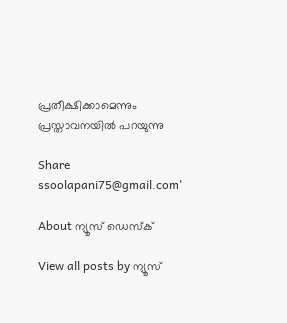പ്രതീക്ഷിക്കാമെന്നും പ്രസ്താവനയില്‍ പറയുന്നു

Share
ssoolapani75@gmail.com'

About ന്യൂസ് ഡെസ്ക്

View all posts by ന്യൂസ്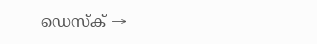ഡെസ്ക് →